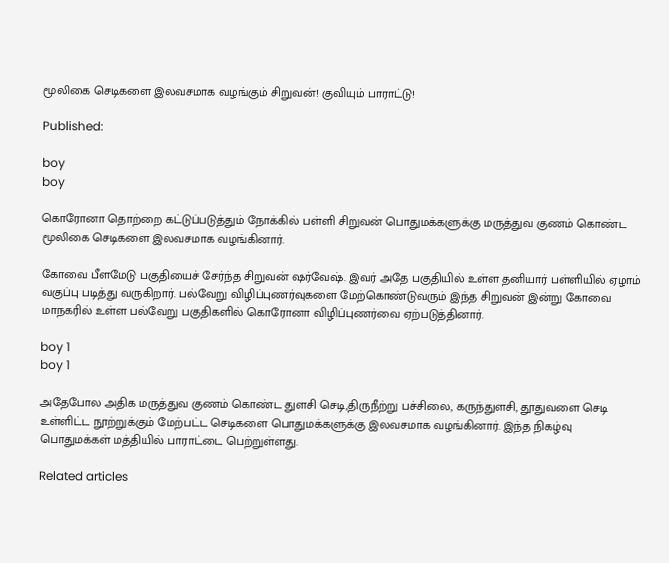மூலிகை செடிகளை இலவசமாக வழங்கும் சிறுவன்! குவியும் பாராட்டு!

Published:

boy
boy

கொரோனா தொற்றை கட்டுப்படுத்தும் நோக்கில் பள்ளி சிறுவன் பொதுமக்களுக்கு மருத்துவ குணம் கொண்ட மூலிகை செடிகளை இலவசமாக வழங்கினார்.

கோவை பீளமேடு பகுதியைச் சேர்ந்த சிறுவன் ஷர்வேஷ். இவர் அதே பகுதியில் உள்ள தனியார் பள்ளியில் ஏழாம் வகுப்பு படித்து வருகிறார். பல்வேறு விழிப்புணர்வுகளை மேற்கொண்டுவரும் இந்த சிறுவன் இன்று கோவை மாநகரில் உள்ள பல்வேறு பகுதிகளில் கொரோனா விழிப்புணர்வை ஏற்படுத்தினார்.

boy 1
boy 1

அதேபோல அதிக மருத்துவ குணம் கொண்ட துளசி செடி,திருநீற்று பச்சிலை, கருந்துளசி, தூதுவளை செடி உள்ளிட்ட நூற்றுக்கும் மேற்பட்ட செடிகளை பொதுமக்களுக்கு இலவசமாக வழங்கினார். இந்த நிகழ்வு பொதுமக்கள் மத்தியில் பாராட்டை பெற்றுள்ளது.

Related articles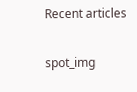Recent articles

spot_img